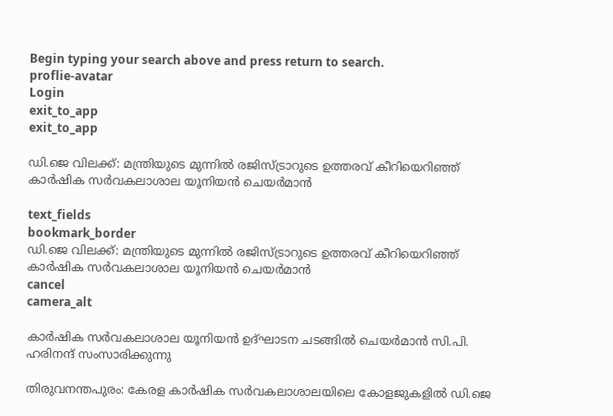Begin typing your search above and press return to search.
proflie-avatar
Login
exit_to_app
exit_to_app

ഡി.ജെ വിലക്ക്: മന്ത്രിയുടെ മുന്നിൽ രജിസ്ട്രാറുടെ ഉത്തരവ് കീറിയെറിഞ്ഞ് കാർഷിക സർവകലാശാല യൂനിയൻ ചെയർമാൻ

text_fields
bookmark_border
ഡി.ജെ വിലക്ക്: മന്ത്രിയുടെ മുന്നിൽ രജിസ്ട്രാറുടെ ഉത്തരവ് കീറിയെറിഞ്ഞ് കാർഷിക സർവകലാശാല യൂനിയൻ ചെയർമാൻ
cancel
camera_alt

കാർഷിക സർവകലാശാല യൂനിയൻ ഉദ്ഘാടന ചടങ്ങിൽ ചെയർമാൻ സി.പി. ഹരിനന്ദ് സംസാരിക്കുന്നു

തിരുവനന്തപുരം: കേരള കാർഷിക സർവകലാശാലയിലെ കോളജുകളിൽ ഡി.ജെ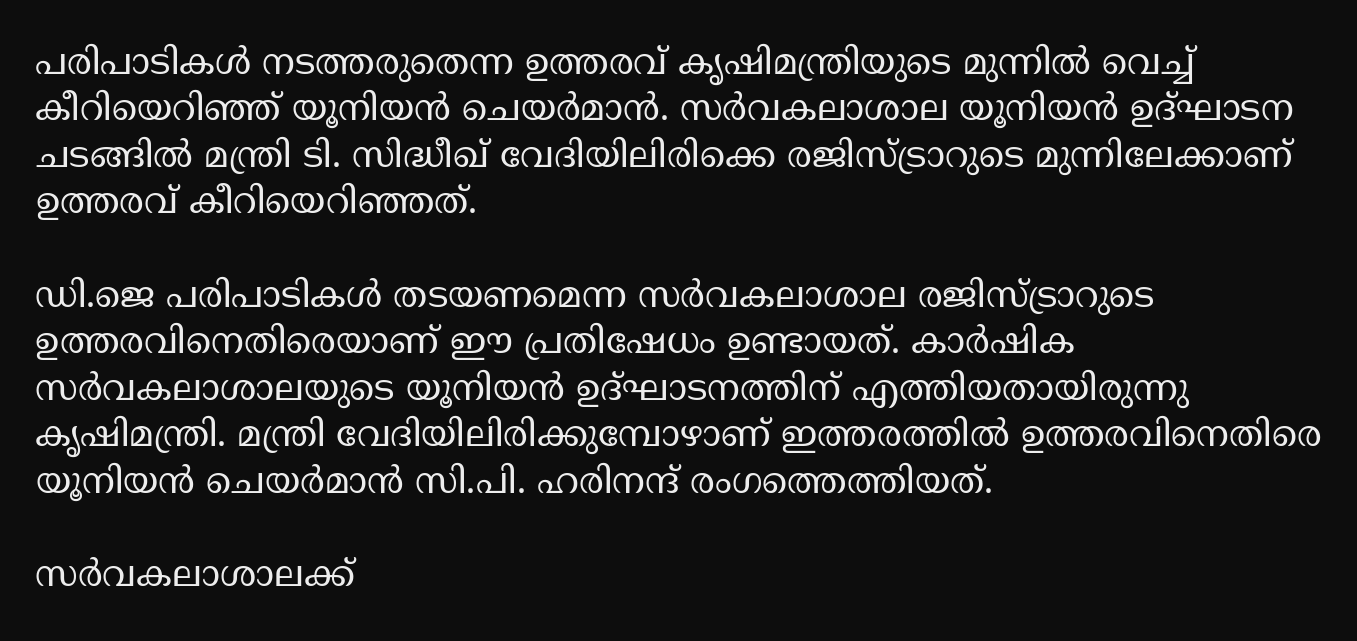പരിപാടികൾ നടത്തരുതെന്ന ഉത്തരവ് കൃഷിമന്ത്രിയുടെ മുന്നിൽ വെച്ച് കീറിയെറിഞ്ഞ് യൂനിയൻ ചെയർമാൻ. സർവകലാശാല യൂനിയൻ ഉദ്ഘാടന ചടങ്ങിൽ മന്ത്രി ടി. സിദ്ധീഖ് വേദിയിലിരിക്കെ രജിസ്ട്രാറുടെ മുന്നിലേക്കാണ് ഉത്തരവ് കീറിയെറിഞ്ഞത്.

ഡി.ജെ പരിപാടികൾ തടയണമെന്ന സർവകലാശാല രജിസ്ട്രാറുടെ ഉത്തരവിനെതിരെയാണ് ഈ പ്രതിഷേധം ഉണ്ടായത്. കാർഷിക സർവകലാശാലയുടെ യൂനിയൻ ഉദ്ഘാടനത്തിന് എത്തിയതായിരുന്നു കൃഷിമന്ത്രി. മന്ത്രി വേദിയിലിരിക്കുമ്പോഴാണ് ഇത്തരത്തിൽ ഉത്തരവിനെതിരെ യൂനിയൻ ചെയർമാൻ സി.പി. ഹരിനന്ദ് രംഗത്തെത്തിയത്.

സർവകലാശാലക്ക്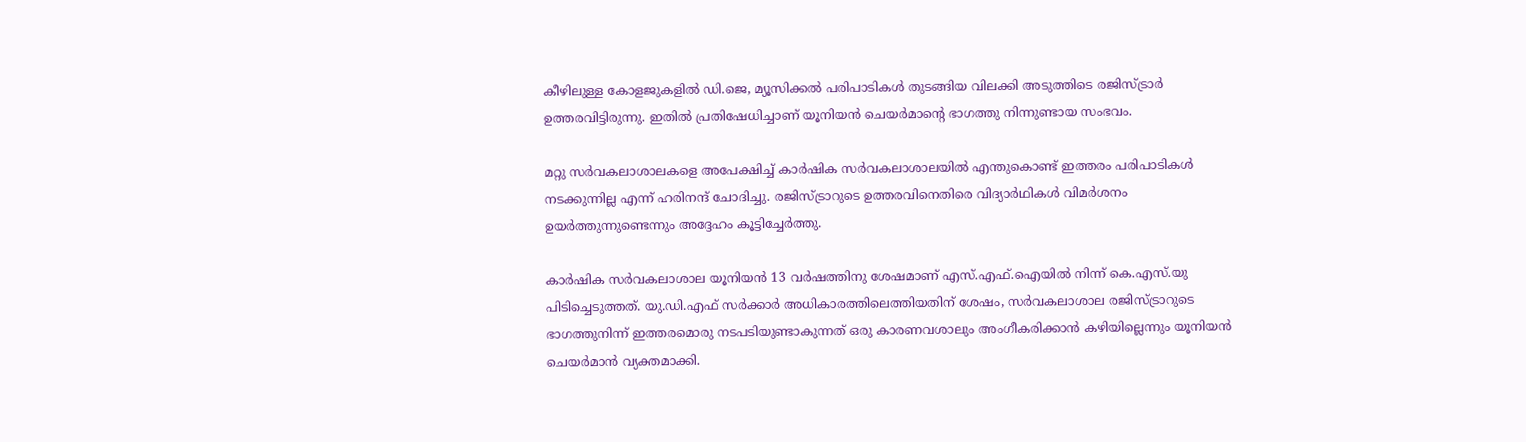കീഴിലുള്ള കോളജുകളിൽ ഡി.ജെ, മ്യൂസിക്കൽ പരിപാടികൾ തുടങ്ങിയ വിലക്കി അടുത്തിടെ രജിസ്ട്രാർ ഉത്തരവിട്ടിരുന്നു. ഇതിൽ പ്രതിഷേധിച്ചാണ് യൂനിയൻ ചെയർമാന്റെ ഭാഗത്തു നിന്നുണ്ടായ സംഭവം.

മറ്റു സർവകലാശാലകളെ അപേക്ഷിച്ച് കാർഷിക സർവകലാശാലയിൽ എന്തുകൊണ്ട് ഇത്തരം പരിപാടികൾ നടക്കുന്നില്ല എന്ന് ഹരിനന്ദ് ചോദിച്ചു. രജിസ്ട്രാറുടെ ഉത്തരവിനെതിരെ വിദ്യാർഥികൾ വിമർശനം ഉയർത്തുന്നുണ്ടെന്നും അദ്ദേഹം കൂട്ടിച്ചേർത്തു.

കാർഷിക സർവകലാശാല യൂനിയൻ 13 വർഷത്തിനു ശേഷമാണ് എസ്.എഫ്.ഐയിൽ നിന്ന് കെ.എസ്.യു പിടിച്ചെടുത്തത്. യു.ഡി.എഫ് സർക്കാർ അധികാരത്തിലെത്തിയതിന് ശേഷം, സർവകലാശാല രജിസ്ട്രാറുടെ ഭാഗത്തുനിന്ന് ഇത്തരമൊരു നടപടിയുണ്ടാകുന്നത് ഒരു കാരണവശാലും അംഗീകരിക്കാൻ കഴിയില്ലെന്നും യൂനിയൻ ചെയർമാൻ വ്യക്തമാക്കി.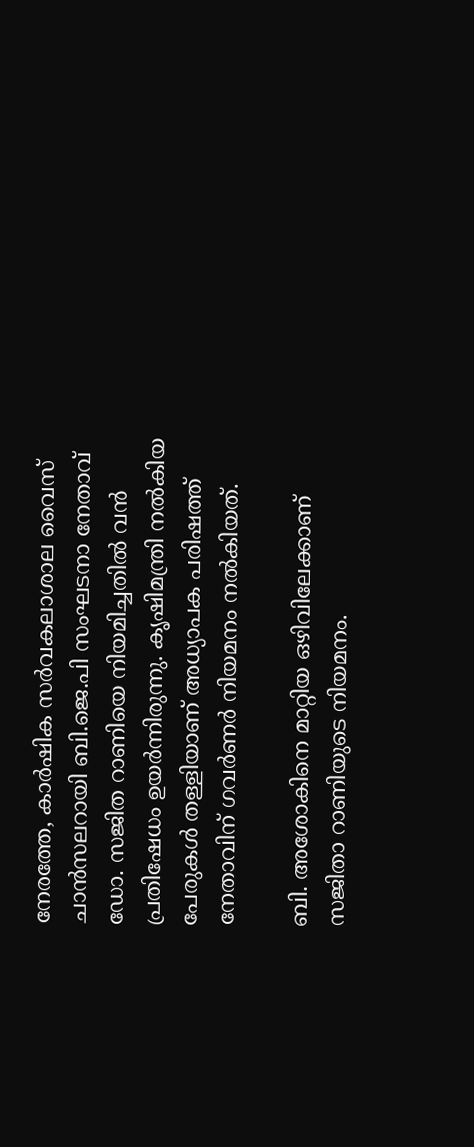നേരത്തേ, കാർഷിക സർവകലാശാല വൈസ് ചാൻസലറായി ബി.ജെ.പി സംഘടനാ നേതാവ് ഡോ. സജിത റാണിയെ നിയമിച്ചതിൽ വൻ പ്രതിഷേധം ഉയർന്നിരുന്നു. കൃഷിമന്ത്രി നൽകിയ പേരുകൾ തള്ളിയാണ് അധ്യാപക പരിഷത്ത് നേതാവിന് ഗവർണർ നിയമനം നൽകിയത്.

ബി. അശോകിനെ മാറ്റിയ ഒഴിവിലേക്കാണ് സജിതാ റാണിയുടെ നിയമനം.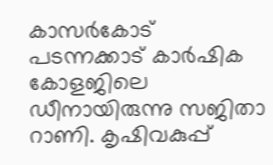കാസര്‍കോട് പടന്നക്കാട് കാര്‍ഷിക കോളജിലെ ഡീനായിരുന്നു സജിതാ റാണി. കൃഷിവകുപ്പ്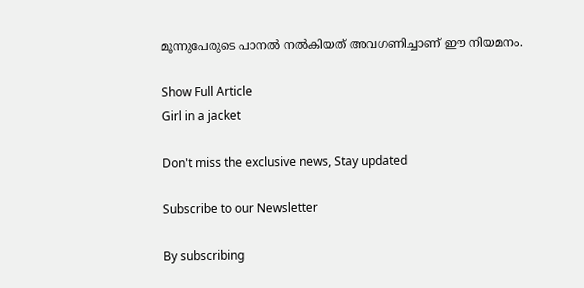മൂന്നുപേരുടെ പാനല്‍ നല്‍കിയത് അവഗണിച്ചാണ് ഈ നിയമനം.

Show Full Article
Girl in a jacket

Don't miss the exclusive news, Stay updated

Subscribe to our Newsletter

By subscribing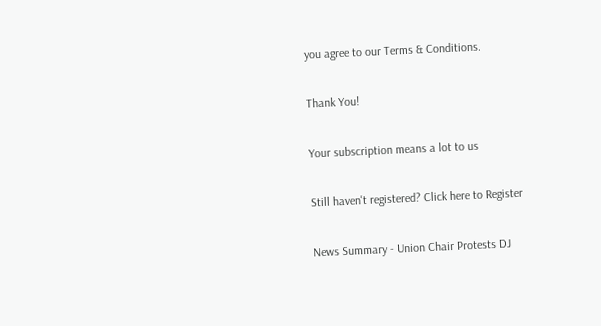you agree to our Terms & Conditions.

Thank You!

Your subscription means a lot to us

Still haven't registered? Click here to Register

News Summary - Union Chair Protests DJ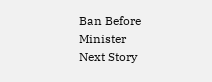Ban Before Minister
Next Story